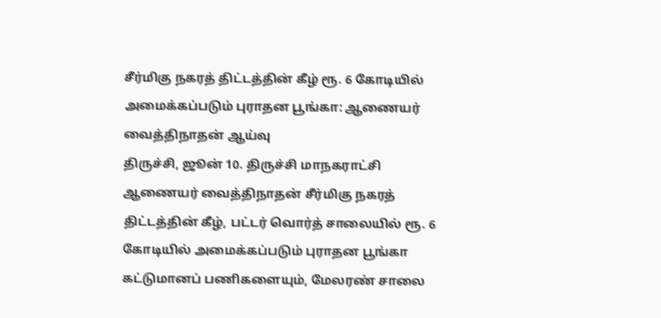சீர்மிகு நகரத் திட்டத்தின் கீழ் ரூ. 6 கோடியில் அமைக்கப்படும் புராதன பூங்கா: ஆணையர் வைத்திநாதன் ஆய்வு
திருச்சி, ஜூன் 10. திருச்சி மாநகராட்சி ஆணையர் வைத்திநாதன் சீர்மிகு நகரத் திட்டத்தின் கீழ், பட்டர் வொர்த் சாலையில் ரூ. 6 கோடியில் அமைக்கப்படும் புராதன பூங்கா கட்டுமானப் பணிகளையும், மேலரண் சாலை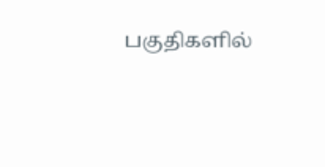பகுதிகளில்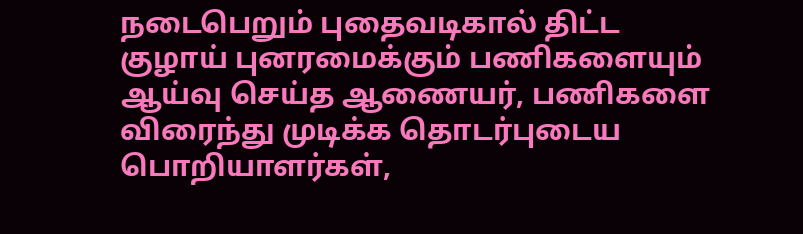நடைபெறும் புதைவடிகால் திட்ட குழாய் புனரமைக்கும் பணிகளையும் ஆய்வு செய்த ஆணையர், பணிகளை விரைந்து முடிக்க தொடர்புடைய பொறியாளர்கள்,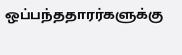ஒப்பந்ததாரர்களுக்கு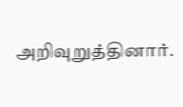அறிவுறுத்தினார்.